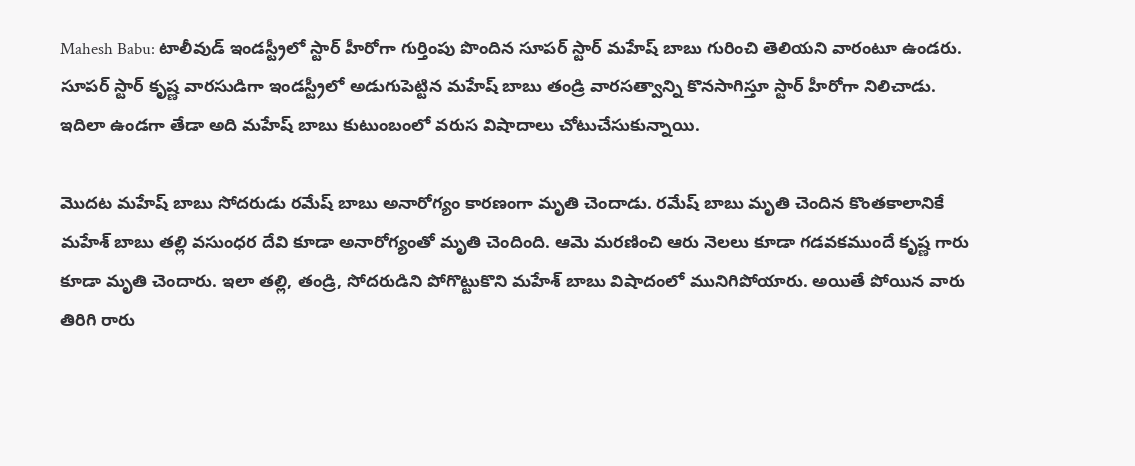Mahesh Babu: టాలీవుడ్ ఇండస్ట్రీలో స్టార్ హీరోగా గుర్తింపు పొందిన సూపర్ స్టార్ మహేష్ బాబు గురించి తెలియని వారంటూ ఉండరు. సూపర్ స్టార్ కృష్ణ వారసుడిగా ఇండస్ట్రీలో అడుగుపెట్టిన మహేష్ బాబు తండ్రి వారసత్వాన్ని కొనసాగిస్తూ స్టార్ హీరోగా నిలిచాడు. ఇదిలా ఉండగా తేడా అది మహేష్ బాబు కుటుంబంలో వరుస విషాదాలు చోటుచేసుకున్నాయి.

మొదట మహేష్ బాబు సోదరుడు రమేష్ బాబు అనారోగ్యం కారణంగా మృతి చెందాడు. రమేష్ బాబు మృతి చెందిన కొంతకాలానికే మహేశ్ బాబు తల్లి వసుంధర దేవి కూడా అనారోగ్యంతో మృతి చెందింది. ఆమె మరణించి ఆరు నెలలు కూడా గడవకముందే కృష్ణ గారు కూడా మృతి చెందారు. ఇలా తల్లి, తండ్రి, సోదరుడిని పోగొట్టుకొని మహేశ్ బాబు విషాదంలో మునిగిపోయారు. అయితే పోయిన వారు తిరిగి రారు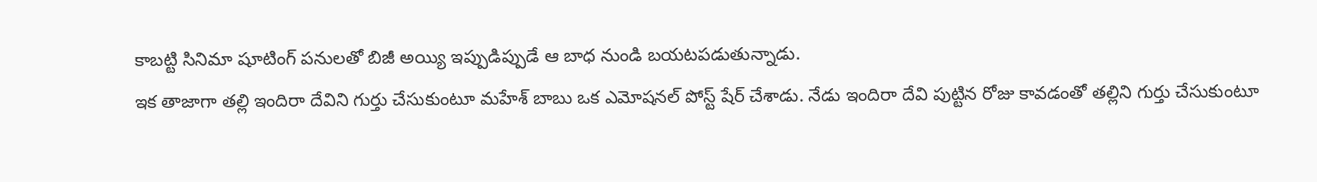కాబట్టి సినిమా షూటింగ్ పనులతో బిజీ అయ్యి ఇప్పుడిప్పుడే ఆ బాధ నుండి బయటపడుతున్నాడు.
ఇక తాజాగా తల్లి ఇందిరా దేవిని గుర్తు చేసుకుంటూ మహేశ్ బాబు ఒక ఎమోషనల్ పోస్ట్ షేర్ చేశాడు. నేడు ఇందిరా దేవి పుట్టిన రోజు కావడంతో తల్లిని గుర్తు చేసుకుంటూ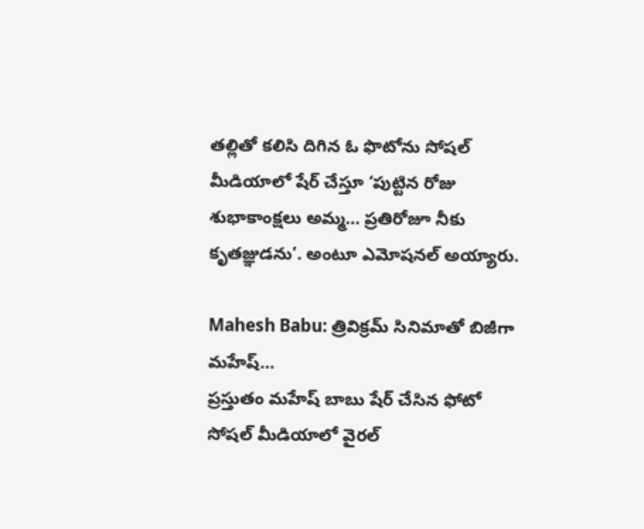తల్లితో కలిసి దిగిన ఓ ఫొటోను సోషల్ మీడియాలో షేర్ చేస్తూ ‘పుట్టిన రోజు శుభాకాంక్షలు అమ్మ… ప్రతిరోజూ నీకు కృతజ్ఞుడను’. అంటూ ఎమోషనల్ అయ్యారు.

Mahesh Babu: త్రివిక్రమ్ సినిమాతో బిజీగా మహేష్…
ప్రస్తుతం మహేష్ బాబు షేర్ చేసిన ఫోటో సోషల్ మీడియాలో వైరల్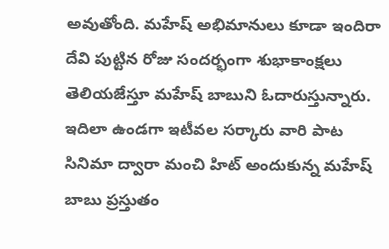అవుతోంది. మహేష్ అభిమానులు కూడా ఇందిరా దేవి పుట్టిన రోజు సందర్భంగా శుభాకాంక్షలు తెలియజేస్తూ మహేష్ బాబుని ఓదారుస్తున్నారు. ఇదిలా ఉండగా ఇటీవల సర్కారు వారి పాట సినిమా ద్వారా మంచి హిట్ అందుకున్న మహేష్ బాబు ప్రస్తుతం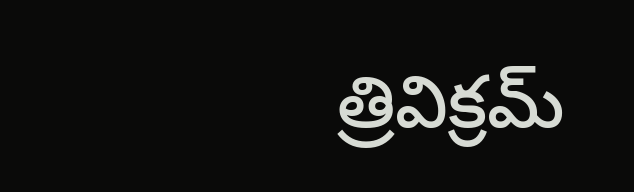త్రివిక్రమ్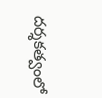దర్శకత్వంలో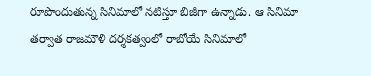రూపొందుతున్న సినిమాలో నటిస్తూ బిజీగా ఉన్నాడు. ఆ సినిమా తర్వాత రాజమౌళి దర్శకత్వంలో రాబోయే సినిమాలో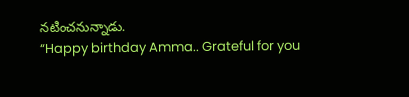నటించనున్నాడు.
“Happy birthday Amma.. Grateful for you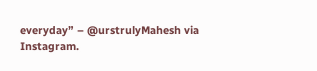everyday” – @urstrulyMahesh via Instagram.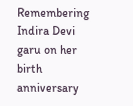Remembering Indira Devi garu on her birth anniversary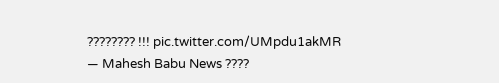???????? !!! pic.twitter.com/UMpdu1akMR
— Mahesh Babu News ????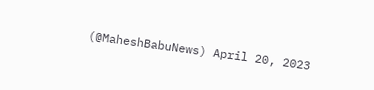(@MaheshBabuNews) April 20, 2023